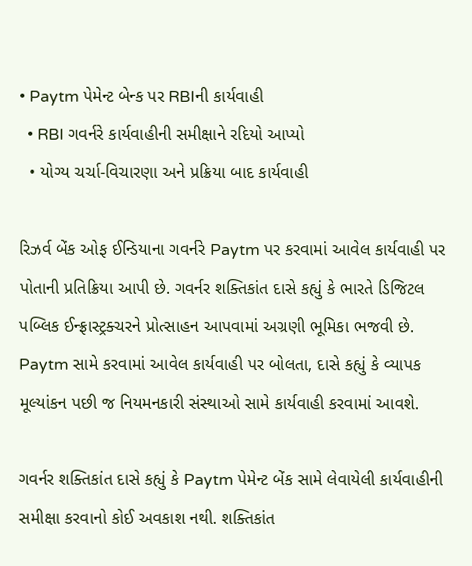• Paytm પેમેન્ટ બેન્ક પર RBIની કાર્યવાહી
  • RBI ગવર્નરે કાર્યવાહીની સમીક્ષાને રદિયો આપ્યો
  • યોગ્ય ચર્ચા-વિચારણા અને પ્રક્રિયા બાદ કાર્યવાહી

રિઝર્વ બેંક ઓફ ઈન્ડિયાના ગવર્નરે Paytm પર કરવામાં આવેલ કાર્યવાહી પર પોતાની પ્રતિક્રિયા આપી છે. ગવર્નર શક્તિકાંત દાસે કહ્યું કે ભારતે ડિજિટલ પબ્લિક ઈન્ફ્રાસ્ટ્રક્ચરને પ્રોત્સાહન આપવામાં અગ્રણી ભૂમિકા ભજવી છે. Paytm સામે કરવામાં આવેલ કાર્યવાહી પર બોલતા, દાસે કહ્યું કે વ્યાપક મૂલ્યાંકન પછી જ નિયમનકારી સંસ્થાઓ સામે કાર્યવાહી કરવામાં આવશે.

ગવર્નર શક્તિકાંત દાસે કહ્યું કે Paytm પેમેન્ટ બેંક સામે લેવાયેલી કાર્યવાહીની સમીક્ષા કરવાનો કોઈ અવકાશ નથી. શક્તિકાંત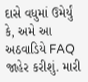દાસે વધુમાં ઉમેર્યું કે, અમે આ અઠવાડિયે FAQ જાહેર કરીશું. મારી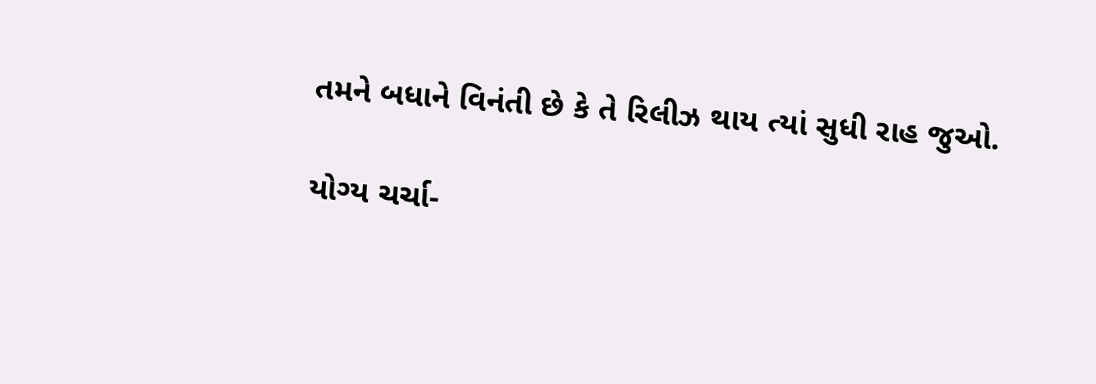તમને બધાને વિનંતી છે કે તે રિલીઝ થાય ત્યાં સુધી રાહ જુઓ.

યોગ્ય ચર્ચા-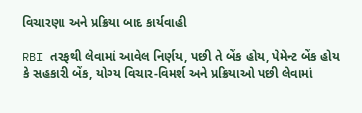વિચારણા અને પ્રક્રિયા બાદ કાર્યવાહી

RBI તરફથી લેવામાં આવેલ નિર્ણય, પછી તે બેંક હોય, પેમેન્ટ બેંક હોય કે સહકારી બેંક, યોગ્ય વિચાર-વિમર્શ અને પ્રક્રિયાઓ પછી લેવામાં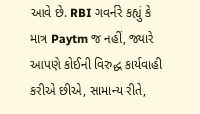આવે છે. RBI ગવર્નરે કહ્યું કે માત્ર Paytm જ નહીં, જ્યારે આપણે કોઈની વિરુદ્ધ કાર્યવાહી કરીએ છીએ, સામાન્ય રીતે,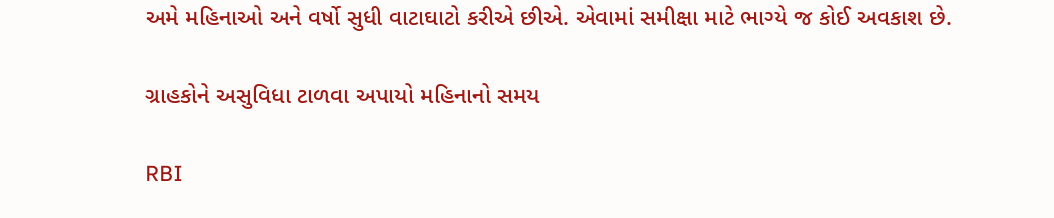અમે મહિનાઓ અને વર્ષો સુધી વાટાઘાટો કરીએ છીએ. એવામાં સમીક્ષા માટે ભાગ્યે જ કોઈ અવકાશ છે.

ગ્રાહકોને અસુવિધા ટાળવા અપાયો મહિનાનો સમય

RBI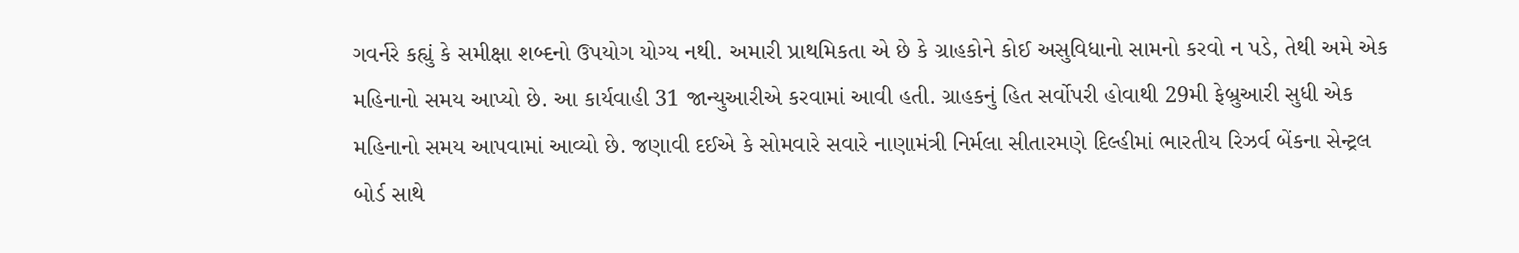ગવર્નરે કહ્યું કે સમીક્ષા શબ્દનો ઉપયોગ યોગ્ય નથી. અમારી પ્રાથમિકતા એ છે કે ગ્રાહકોને કોઈ અસુવિધાનો સામનો કરવો ન પડે, તેથી અમે એક મહિનાનો સમય આપ્યો છે. આ કાર્યવાહી 31 જાન્યુઆરીએ કરવામાં આવી હતી. ગ્રાહકનું હિત સર્વોપરી હોવાથી 29મી ફેબ્રુઆરી સુધી એક મહિનાનો સમય આપવામાં આવ્યો છે. જણાવી દઈએ કે સોમવારે સવારે નાણામંત્રી નિર્મલા સીતારમણે દિલ્હીમાં ભારતીય રિઝર્વ બેંકના સેન્ટ્રલ બોર્ડ સાથે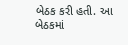બેઠક કરી હતી. આ બેઠકમાં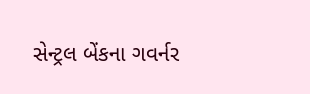સેન્ટ્રલ બેંકના ગવર્નર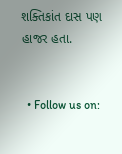શક્તિકાંત દાસ પણ હાજર હતા.


  • Follow us on: